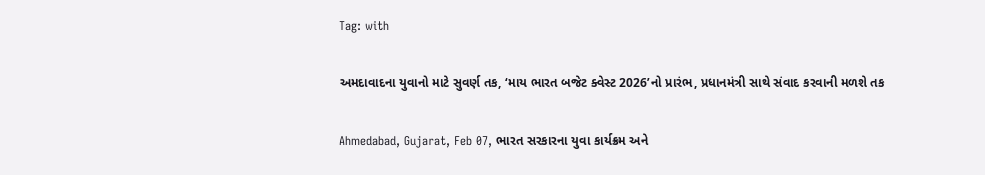Tag: with

અમદાવાદના યુવાનો માટે સુવર્ણ તક, ‘માય ભારત બજેટ ક્વેસ્ટ 2026’નો પ્રારંભ, પ્રધાનમંત્રી સાથે સંવાદ કરવાની મળશે તક

Ahmedabad, Gujarat, Feb 07, ભારત સરકારના યુવા કાર્યક્રમ અને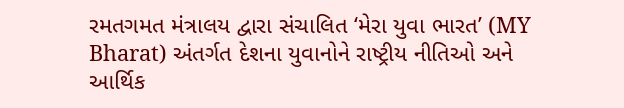રમતગમત મંત્રાલય દ્વારા સંચાલિત ‘મેરા યુવા ભારત’ (MY Bharat) અંતર્ગત દેશના યુવાનોને રાષ્ટ્રીય નીતિઓ અને આર્થિક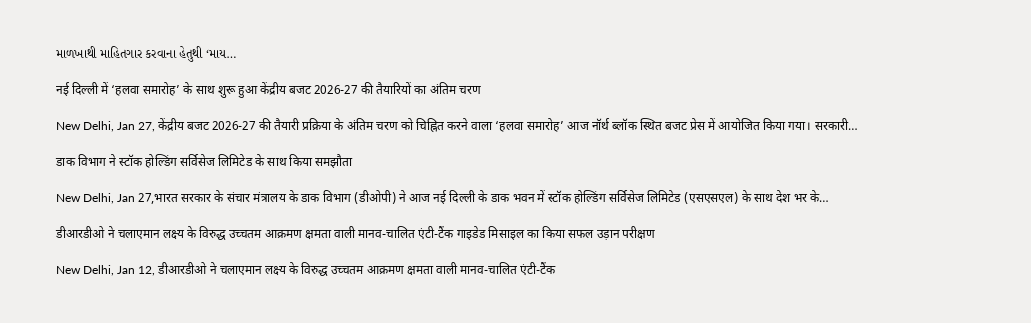માળખાથી માહિતગાર કરવાના હેતુથી ‘માય…

नई दिल्ली में ‘हलवा समारोह’ के साथ शुरू हुआ केंद्रीय बजट 2026-27 की तैयारियों का अंतिम चरण

New Delhi, Jan 27, केंद्रीय बजट 2026-27 की तैयारी प्रक्रिया के अंतिम चरण को चिह्नित करने वाला ‘हलवा समारोह’ आज नॉर्थ ब्लॉक स्थित बजट प्रेस में आयोजित किया गया। सरकारी…

डाक विभाग ने स्टॉक होल्डिंग सर्विसेज लिमिटेड के साथ किया समझौता

New Delhi, Jan 27,भारत सरकार के संचार मंत्रालय के डाक विभाग (डीओपी) ने आज नई दिल्ली के डाक भवन में स्टॉक होल्डिंग सर्विसेज लिमिटेड (एसएसएल) के साथ देश भर के…

डीआरडीओ ने चलाएमान लक्ष्य के विरुद्ध उच्चतम आक्रमण क्षमता वाली मानव-चालित एंटी-टैंक गाइडेड मिसाइल का किया सफल उड़ान परीक्षण

New Delhi, Jan 12, डीआरडीओ ने चलाएमान लक्ष्य के विरुद्ध उच्चतम आक्रमण क्षमता वाली मानव-चालित एंटी-टैंक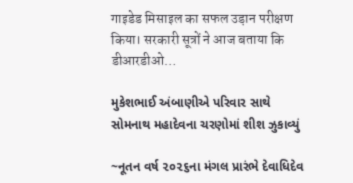गाइडेड मिसाइल का सफल उड़ान परीक्षण किया। सरकारी सूत्रों ने आज बताया कि डीआरडीओ…

મુકેશભાઈ અંબાણીએ પરિવાર સાથે સોમનાથ મહાદેવના ચરણોમાં શીશ ઝુકાવ્યું

~નૂતન વર્ષ ૨૦૨૬ના મંગલ પ્રારંભે દેવાધિદેવ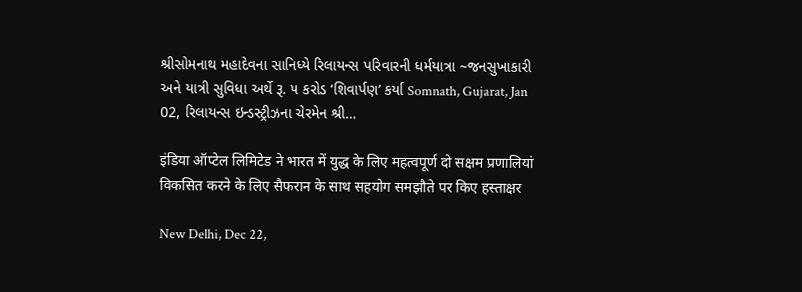શ્રીસોમનાથ મહાદેવના સાનિધ્યે રિલાયન્સ પરિવારની ધર્મયાત્રા ~જનસુખાકારી અને યાત્રી સુવિધા અર્થે રૂ. ૫ કરોડ ‘શિવાર્પણ’ કર્યા Somnath, Gujarat, Jan 02, રિલાયન્સ ઇન્ડસ્ટ્રીઝના ચેરમેન શ્રી…

इंडिया ऑप्टेल लिमिटेड ने भारत में युद्ध के लिए महत्वपूर्ण दो सक्षम प्रणालियां विकसित करने के लिए सैफरान के साथ सहयोग समझौते पर किए हस्ताक्षर

New Delhi, Dec 22,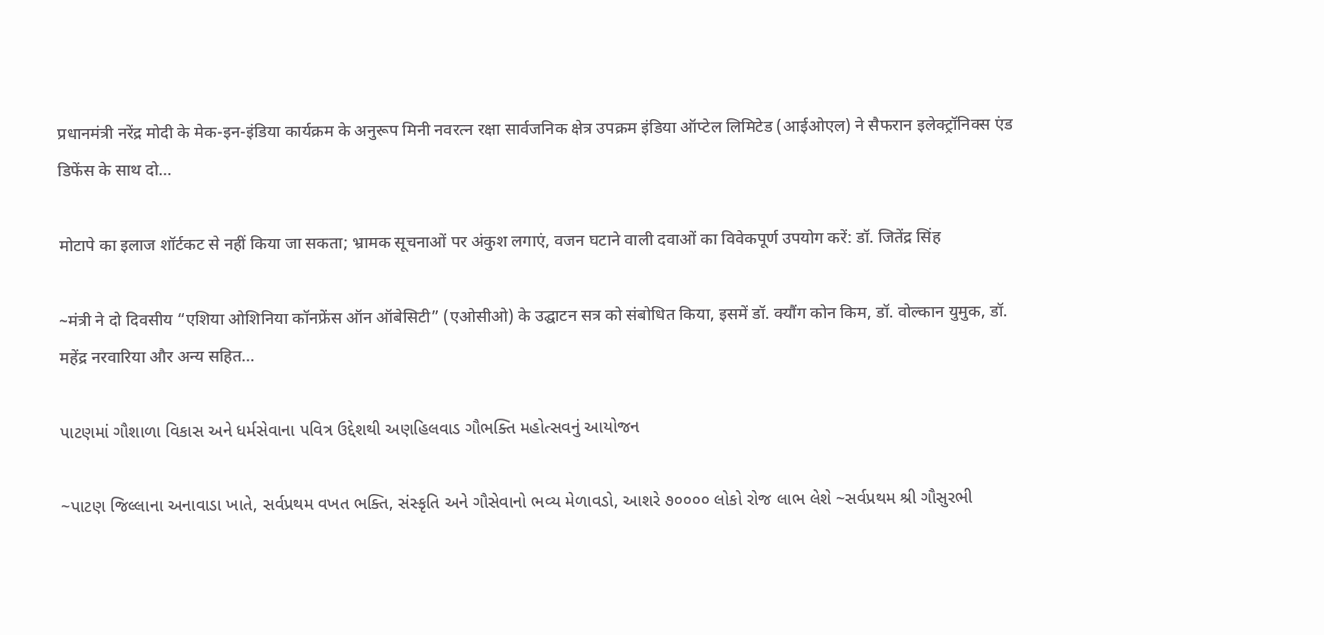प्रधानमंत्री नरेंद्र मोदी के मेक-इन-इंडिया कार्यक्रम के अनुरूप मिनी नवरत्न रक्षा सार्वजनिक क्षेत्र उपक्रम इंडिया ऑप्टेल लिमिटेड (आईओएल) ने सैफरान इलेक्ट्रॉनिक्स एंड डिफेंस के साथ दो…

मोटापे का इलाज शॉर्टकट से नहीं किया जा सकता; भ्रामक सूचनाओं पर अंकुश लगाएं, वजन घटाने वाली दवाओं का विवेकपूर्ण उपयोग करें: डॉ. जितेंद्र सिंह

~मंत्री ने दो दिवसीय “एशिया ओशिनिया कॉनफ्रेंस ऑन ऑबेसिटी” (एओसीओ) के उद्घाटन सत्र को संबोधित किया, इसमें डॉ. क्यौंग कोन किम, डॉ. वोल्कान युमुक, डॉ. महेंद्र नरवारिया और अन्य सहित…

પાટણમાં ગૌશાળા વિકાસ અને ધર્મસેવાના પવિત્ર ઉદ્દેશથી અણહિલવાડ ગૌભક્તિ મહોત્સવનું આયોજન

~પાટણ જિલ્લાના અનાવાડા ખાતે, સર્વપ્રથમ વખત ભક્તિ, સંસ્કૃતિ અને ગૌસેવાનો ભવ્ય મેળાવડો, આશરે ૭૦૦૦૦ લોકો રોજ લાભ લેશે ~સર્વપ્રથમ શ્રી ગૌસુરભી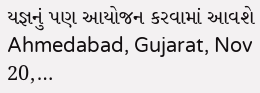યજ્ઞનું પણ આયોજન કરવામાં આવશે Ahmedabad, Gujarat, Nov 20,…